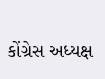કોંગ્રેસ અધ્યક્ષ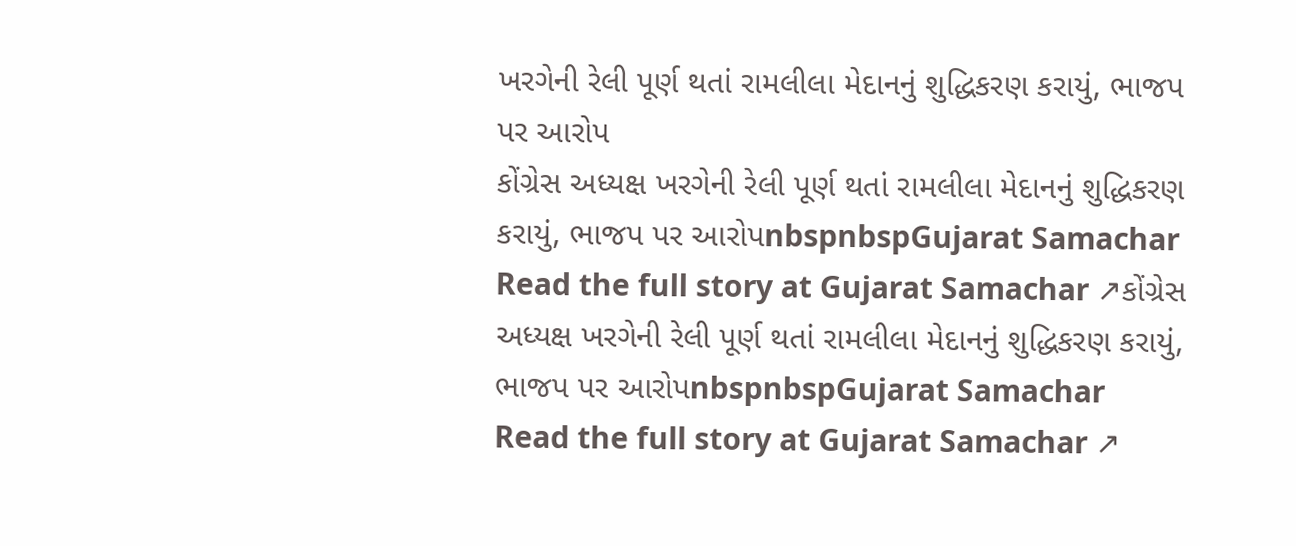ખરગેની રેલી પૂર્ણ થતાં રામલીલા મેદાનનું શુદ્ધિકરણ કરાયું, ભાજપ પર આરોપ
કોંગ્રેસ અધ્યક્ષ ખરગેની રેલી પૂર્ણ થતાં રામલીલા મેદાનનું શુદ્ધિકરણ કરાયું, ભાજપ પર આરોપnbspnbspGujarat Samachar
Read the full story at Gujarat Samachar ↗કોંગ્રેસ અધ્યક્ષ ખરગેની રેલી પૂર્ણ થતાં રામલીલા મેદાનનું શુદ્ધિકરણ કરાયું, ભાજપ પર આરોપnbspnbspGujarat Samachar
Read the full story at Gujarat Samachar ↗